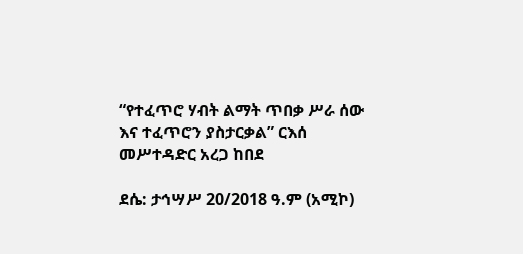“የተፈጥሮ ሃብት ልማት ጥበቃ ሥራ ሰው እና ተፈጥሮን ያስታርቃል” ርእሰ መሥተዳድር አረጋ ከበደ

ደሴ: ታኅሣሥ 20/2018 ዓ.ም (አሚኮ)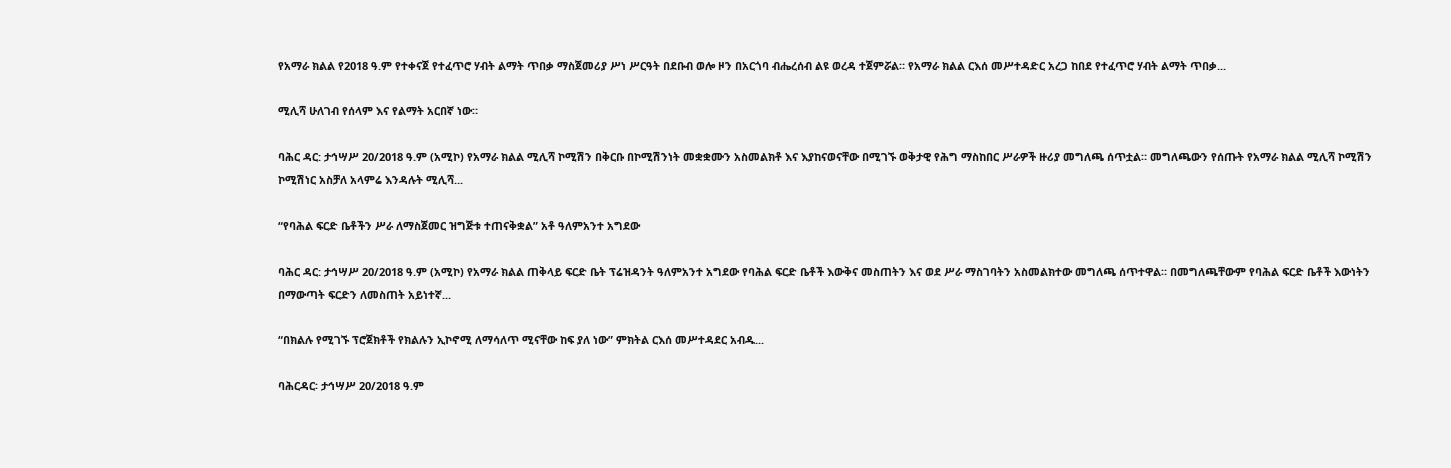የአማራ ክልል የ2018 ዓ.ም የተቀናጀ የተፈጥሮ ሃብት ልማት ጥበቃ ማስጀመሪያ ሥነ ሥርዓት በደቡብ ወሎ ዞን በአርጎባ ብሔረሰብ ልዩ ወረዳ ተጀምሯል። የአማራ ክልል ርእሰ መሥተዳድር አረጋ ከበደ የተፈጥሮ ሃብት ልማት ጥበቃ...

ሚሊሻ ሁለገብ የሰላም እና የልማት አርበኛ ነው።

ባሕር ዳር: ታኅሣሥ 20/2018 ዓ.ም (አሚኮ) የአማራ ክልል ሚሊሻ ኮሚሽን በቅርቡ በኮሚሽንነት መቋቋሙን አስመልክቶ እና እያከናወናቸው በሚገኙ ወቅታዊ የሕግ ማስከበር ሥራዎች ዙሪያ መግለጫ ሰጥቷል። መግለጫውን የሰጡት የአማራ ክልል ሚሊሻ ኮሚሽን ኮሚሽነር አስቻለ አላምሬ እንዳሉት ሚሊሻ...

“የባሕል ፍርድ ቤቶችን ሥራ ለማስጀመር ዝግጅቱ ተጠናቅቋል” አቶ ዓለምአንተ አግደው

ባሕር ዳር: ታኅሣሥ 20/2018 ዓ.ም (አሚኮ) የአማራ ክልል ጠቅላይ ፍርድ ቤት ፕሬዝዳንት ዓለምአንተ አግደው የባሕል ፍርድ ቤቶች እውቅና መስጠትን እና ወደ ሥራ ማስገባትን አስመልክተው መግለጫ ሰጥተዋል። በመግለጫቸውም የባሕል ፍርድ ቤቶች እውነትን በማውጣት ፍርድን ለመስጠት አይነተኛ...

“በክልሉ የሚገኙ ፕሮጀክቶች የክልሉን ኢኮኖሚ ለማሳለጥ ሚናቸው ከፍ ያለ ነው” ምክትል ርእሰ መሥተዳደር አብዱ...

ባሕርዳር፡ ታኅሣሥ 20/2018 ዓ.ም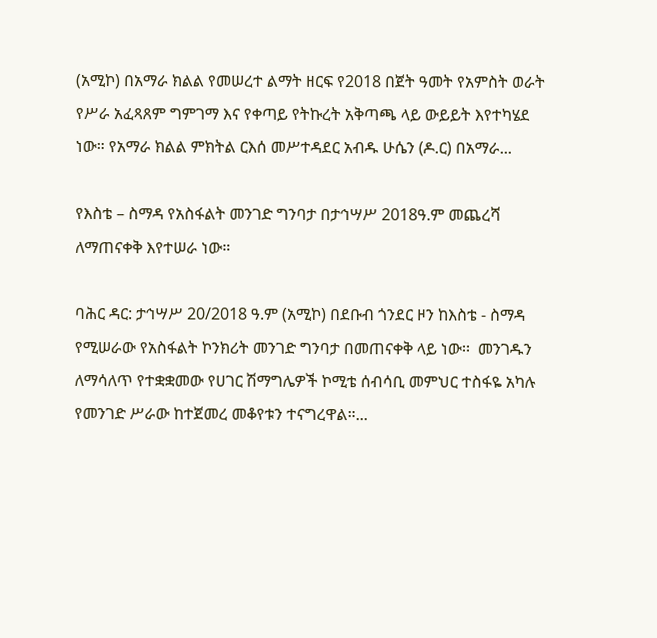(አሚኮ) በአማራ ክልል የመሠረተ ልማት ዘርፍ የ2018 በጀት ዓመት የአምስት ወራት የሥራ አፈጻጸም ግምገማ እና የቀጣይ የትኩረት አቅጣጫ ላይ ውይይት እየተካሄደ ነው። የአማራ ክልል ምክትል ርእሰ መሥተዳደር አብዱ ሁሴን (ዶ.ር) በአማራ...

የእስቴ – ስማዳ የአስፋልት መንገድ ግንባታ በታኅሣሥ 2018ዓ.ም መጨረሻ ለማጠናቀቅ እየተሠራ ነው።

ባሕር ዳር: ታኅሣሥ 20/2018 ዓ.ም (አሚኮ) በደቡብ ጎንደር ዞን ከእስቴ - ስማዳ የሚሠራው የአስፋልት ኮንክሪት መንገድ ግንባታ በመጠናቀቅ ላይ ነው፡፡  መንገዱን ለማሳለጥ የተቋቋመው የሀገር ሽማግሌዎች ኮሚቴ ሰብሳቢ መምህር ተስፋዬ አካሉ የመንገድ ሥራው ከተጀመረ መቆየቱን ተናግረዋል።...